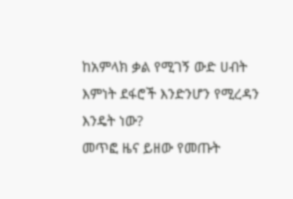ከአምላክ ቃል የሚገኝ ውድ ሀብት
እምነት ደፋሮች እንድንሆን የሚረዳን እንዴት ነው?
መጥፎ ዜና ይዘው የመጡት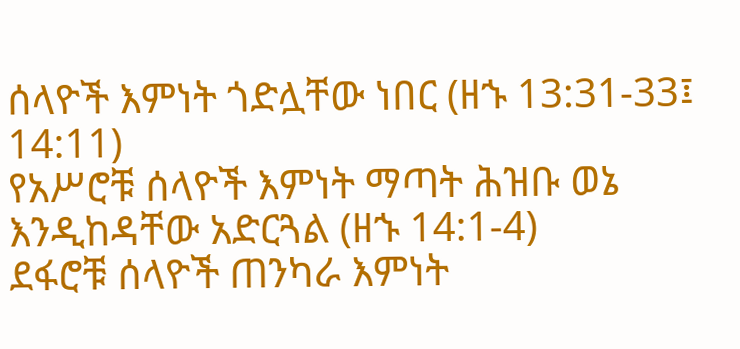ሰላዮች እምነት ጎድሏቸው ነበር (ዘኁ 13:31-33፤ 14:11)
የአሥሮቹ ሰላዮች እምነት ማጣት ሕዝቡ ወኔ እንዲከዳቸው አድርጓል (ዘኁ 14:1-4)
ደፋሮቹ ሰላዮች ጠንካራ እምነት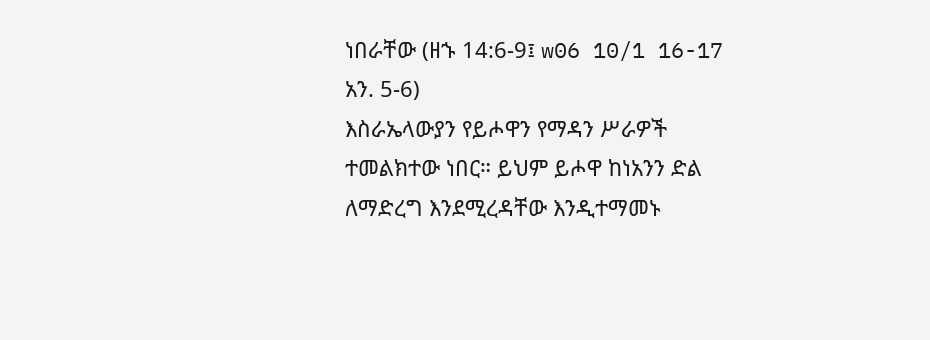ነበራቸው (ዘኁ 14:6-9፤ w06 10/1 16-17 አን. 5-6)
እስራኤላውያን የይሖዋን የማዳን ሥራዎች ተመልክተው ነበር። ይህም ይሖዋ ከነአንን ድል ለማድረግ እንደሚረዳቸው እንዲተማመኑ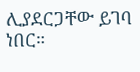ሊያደርጋቸው ይገባ ነበር።